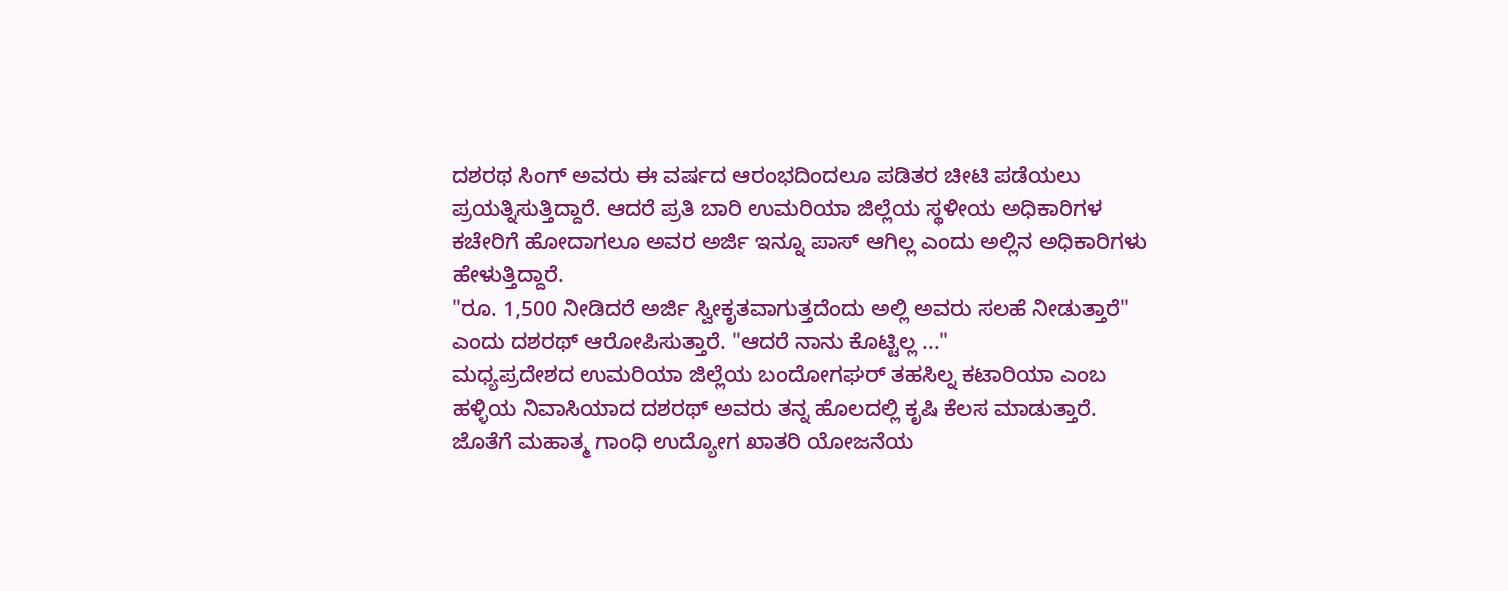ದಶರಥ ಸಿಂಗ್ ಅವರು ಈ ವರ್ಷದ ಆರಂಭದಿಂದಲೂ ಪಡಿತರ ಚೀಟಿ ಪಡೆಯಲು ಪ್ರಯತ್ನಿಸುತ್ತಿದ್ದಾರೆ. ಆದರೆ ಪ್ರತಿ ಬಾರಿ ಉಮರಿಯಾ ಜಿಲ್ಲೆಯ ಸ್ಥಳೀಯ ಅಧಿಕಾರಿಗಳ ಕಚೇರಿಗೆ ಹೋದಾಗಲೂ ಅವರ ಅರ್ಜಿ ಇನ್ನೂ ಪಾಸ್ ಆಗಿಲ್ಲ ಎಂದು ಅಲ್ಲಿನ ಅಧಿಕಾರಿಗಳು ಹೇಳುತ್ತಿದ್ದಾರೆ.
"ರೂ. 1,500 ನೀಡಿದರೆ ಅರ್ಜಿ ಸ್ವೀಕೃತವಾಗುತ್ತದೆಂದು ಅಲ್ಲಿ ಅವರು ಸಲಹೆ ನೀಡುತ್ತಾರೆ" ಎಂದು ದಶರಥ್ ಆರೋಪಿಸುತ್ತಾರೆ. "ಆದರೆ ನಾನು ಕೊಟ್ಟಿಲ್ಲ ..."
ಮಧ್ಯಪ್ರದೇಶದ ಉಮರಿಯಾ ಜಿಲ್ಲೆಯ ಬಂದೋಗಘರ್ ತಹಸಿಲ್ನ ಕಟಾರಿಯಾ ಎಂಬ ಹಳ್ಳಿಯ ನಿವಾಸಿಯಾದ ದಶರಥ್ ಅವರು ತನ್ನ ಹೊಲದಲ್ಲಿ ಕೃಷಿ ಕೆಲಸ ಮಾಡುತ್ತಾರೆ. ಜೊತೆಗೆ ಮಹಾತ್ಮ ಗಾಂಧಿ ಉದ್ಯೋಗ ಖಾತರಿ ಯೋಜನೆಯ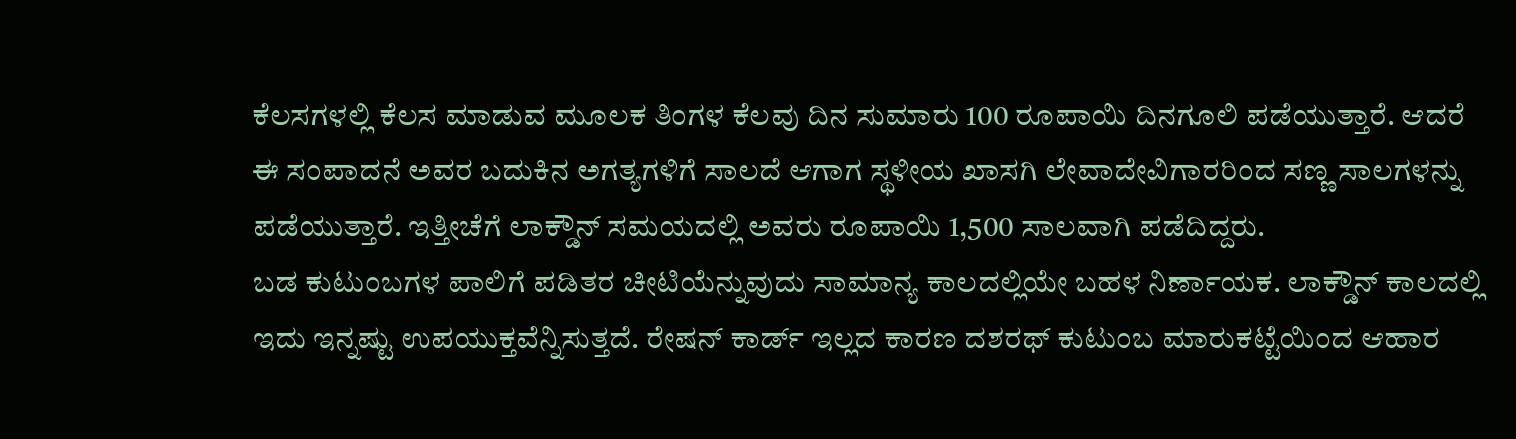ಕೆಲಸಗಳಲ್ಲಿ ಕೆಲಸ ಮಾಡುವ ಮೂಲಕ ತಿಂಗಳ ಕೆಲವು ದಿನ ಸುಮಾರು 100 ರೂಪಾಯಿ ದಿನಗೂಲಿ ಪಡೆಯುತ್ತಾರೆ. ಆದರೆ ಈ ಸಂಪಾದನೆ ಅವರ ಬದುಕಿನ ಅಗತ್ಯಗಳಿಗೆ ಸಾಲದೆ ಆಗಾಗ ಸ್ಥಳೀಯ ಖಾಸಗಿ ಲೇವಾದೇವಿಗಾರರಿಂದ ಸಣ್ಣ ಸಾಲಗಳನ್ನು ಪಡೆಯುತ್ತಾರೆ. ಇತ್ತೀಚೆಗೆ ಲಾಕ್ಡೌನ್ ಸಮಯದಲ್ಲಿ ಅವರು ರೂಪಾಯಿ 1,500 ಸಾಲವಾಗಿ ಪಡೆದಿದ್ದರು.
ಬಡ ಕುಟುಂಬಗಳ ಪಾಲಿಗೆ ಪಡಿತರ ಚೀಟಿಯೆನ್ನುವುದು ಸಾಮಾನ್ಯ ಕಾಲದಲ್ಲಿಯೇ ಬಹಳ ನಿರ್ಣಾಯಕ. ಲಾಕ್ಡೌನ್ ಕಾಲದಲ್ಲಿ ಇದು ಇನ್ನಷ್ಟು ಉಪಯುಕ್ತವೆನ್ನಿಸುತ್ತದೆ. ರೇಷನ್ ಕಾರ್ಡ್ ಇಲ್ಲದ ಕಾರಣ ದಶರಥ್ ಕುಟುಂಬ ಮಾರುಕಟ್ಟೆಯಿಂದ ಆಹಾರ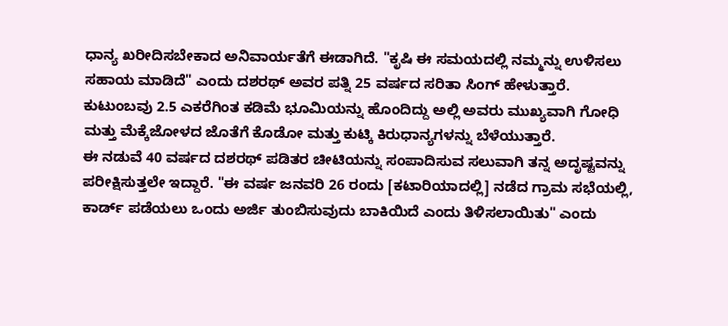ಧಾನ್ಯ ಖರೀದಿಸಬೇಕಾದ ಅನಿವಾರ್ಯತೆಗೆ ಈಡಾಗಿದೆ. "ಕೃಷಿ ಈ ಸಮಯದಲ್ಲಿ ನಮ್ಮನ್ನು ಉಳಿಸಲು ಸಹಾಯ ಮಾಡಿದೆ" ಎಂದು ದಶರಥ್ ಅವರ ಪತ್ನಿ 25 ವರ್ಷದ ಸರಿತಾ ಸಿಂಗ್ ಹೇಳುತ್ತಾರೆ. ಕುಟುಂಬವು 2.5 ಎಕರೆಗಿಂತ ಕಡಿಮೆ ಭೂಮಿಯನ್ನು ಹೊಂದಿದ್ದು ಅಲ್ಲಿ ಅವರು ಮುಖ್ಯವಾಗಿ ಗೋಧಿ ಮತ್ತು ಮೆಕ್ಕೆಜೋಳದ ಜೊತೆಗೆ ಕೊಡೋ ಮತ್ತು ಕುಟ್ಕಿ ಕಿರುಧಾನ್ಯಗಳನ್ನು ಬೆಳೆಯುತ್ತಾರೆ.
ಈ ನಡುವೆ 40 ವರ್ಷದ ದಶರಥ್ ಪಡಿತರ ಚೀಟಿಯನ್ನು ಸಂಪಾದಿಸುವ ಸಲುವಾಗಿ ತನ್ನ ಅದೃಷ್ಟವನ್ನು ಪರೀಕ್ಷಿಸುತ್ತಲೇ ಇದ್ದಾರೆ. "ಈ ವರ್ಷ ಜನವರಿ 26 ರಂದು [ಕಟಾರಿಯಾದಲ್ಲಿ] ನಡೆದ ಗ್ರಾಮ ಸಭೆಯಲ್ಲಿ, ಕಾರ್ಡ್ ಪಡೆಯಲು ಒಂದು ಅರ್ಜಿ ತುಂಬಿಸುವುದು ಬಾಕಿಯಿದೆ ಎಂದು ತಿಳಿಸಲಾಯಿತು" ಎಂದು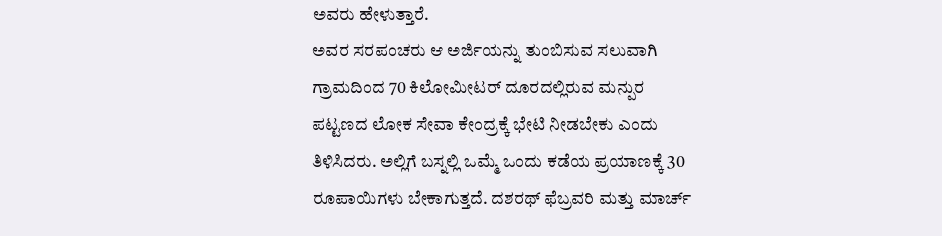ಅವರು ಹೇಳುತ್ತಾರೆ.
ಅವರ ಸರಪಂಚರು ಆ ಅರ್ಜಿಯನ್ನು ತುಂಬಿಸುವ ಸಲುವಾಗಿ ಗ್ರಾಮದಿಂದ 70 ಕಿಲೋಮೀಟರ್ ದೂರದಲ್ಲಿರುವ ಮನ್ಪುರ ಪಟ್ಟಣದ ಲೋಕ ಸೇವಾ ಕೇಂದ್ರಕ್ಕೆ ಭೇಟಿ ನೀಡಬೇಕು ಎಂದು ತಿಳಿಸಿದರು. ಅಲ್ಲಿಗೆ ಬಸ್ನಲ್ಲಿ ಒಮ್ಮೆ ಒಂದು ಕಡೆಯ ಪ್ರಯಾಣಕ್ಕೆ 30 ರೂಪಾಯಿಗಳು ಬೇಕಾಗುತ್ತದೆ. ದಶರಥ್ ಫೆಬ್ರವರಿ ಮತ್ತು ಮಾರ್ಚ್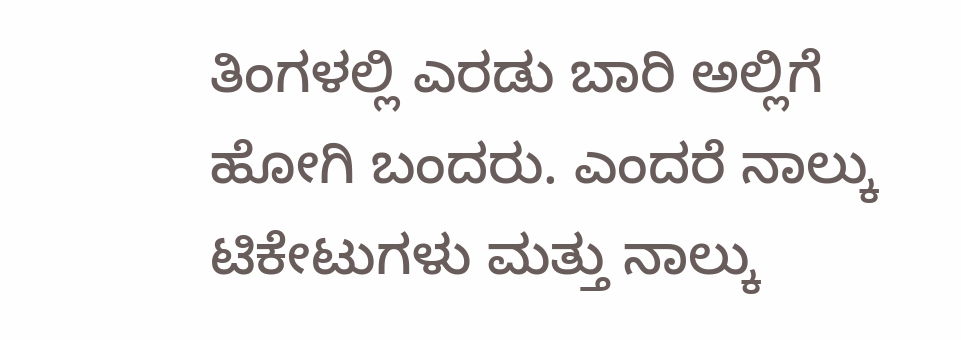ತಿಂಗಳಲ್ಲಿ ಎರಡು ಬಾರಿ ಅಲ್ಲಿಗೆ ಹೋಗಿ ಬಂದರು. ಎಂದರೆ ನಾಲ್ಕು ಟಿಕೇಟುಗಳು ಮತ್ತು ನಾಲ್ಕು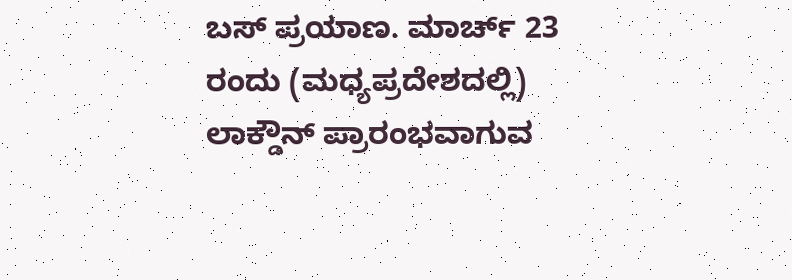ಬಸ್ ಪ್ರಯಾಣ. ಮಾರ್ಚ್ 23 ರಂದು (ಮಧ್ಯಪ್ರದೇಶದಲ್ಲಿ) ಲಾಕ್ಡೌನ್ ಪ್ರಾರಂಭವಾಗುವ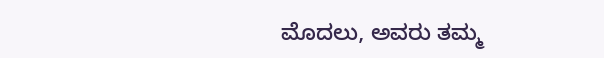ಮೊದಲು, ಅವರು ತಮ್ಮ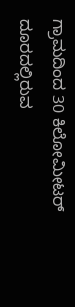ಗ್ರಾಮದಿಂದ 30 ಕಿಲೋಮೀಟರ್ ದೂರದಲ್ಲಿರುವ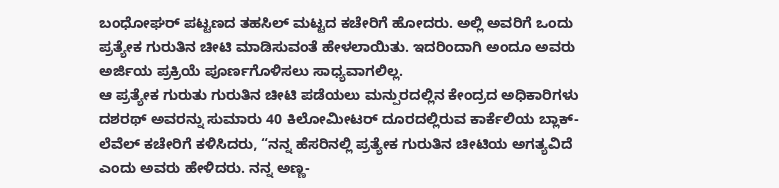ಬಂಧೋಘರ್ ಪಟ್ಟಣದ ತಹಸಿಲ್ ಮಟ್ಟದ ಕಚೇರಿಗೆ ಹೋದರು. ಅಲ್ಲಿ ಅವರಿಗೆ ಒಂದು ಪ್ರತ್ಯೇಕ ಗುರುತಿನ ಚೀಟಿ ಮಾಡಿಸುವಂತೆ ಹೇಳಲಾಯಿತು. ಇದರಿಂದಾಗಿ ಅಂದೂ ಅವರು ಅರ್ಜಿಯ ಪ್ರಕ್ರಿಯೆ ಪೂರ್ಣಗೊಳಿಸಲು ಸಾಧ್ಯವಾಗಲಿಲ್ಲ.
ಆ ಪ್ರತ್ಯೇಕ ಗುರುತು ಗುರುತಿನ ಚೀಟಿ ಪಡೆಯಲು ಮನ್ಪುರದಲ್ಲಿನ ಕೇಂದ್ರದ ಅಧಿಕಾರಿಗಳು ದಶರಥ್ ಅವರನ್ನು ಸುಮಾರು 40 ಕಿಲೋಮೀಟರ್ ದೂರದಲ್ಲಿರುವ ಕಾರ್ಕೆಲಿಯ ಬ್ಲಾಕ್-ಲೆವೆಲ್ ಕಚೇರಿಗೆ ಕಳಿಸಿದರು, “ನನ್ನ ಹೆಸರಿನಲ್ಲಿ ಪ್ರತ್ಯೇಕ ಗುರುತಿನ ಚೀಟಿಯ ಅಗತ್ಯವಿದೆ ಎಂದು ಅವರು ಹೇಳಿದರು. ನನ್ನ ಅಣ್ಣ-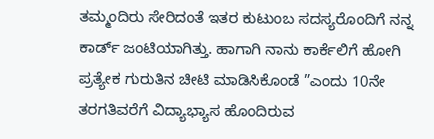ತಮ್ಮಂದಿರು ಸೇರಿದಂತೆ ಇತರ ಕುಟುಂಬ ಸದಸ್ಯರೊಂದಿಗೆ ನನ್ನ ಕಾರ್ಡ್ ಜಂಟಿಯಾಗಿತ್ತು. ಹಾಗಾಗಿ ನಾನು ಕಾರ್ಕೆಲಿಗೆ ಹೋಗಿ ಪ್ರತ್ಯೇಕ ಗುರುತಿನ ಚೀಟಿ ಮಾಡಿಸಿಕೊಂಡೆ ”ಎಂದು 10ನೇ ತರಗತಿವರೆಗೆ ವಿದ್ಯಾಭ್ಯಾಸ ಹೊಂದಿರುವ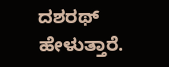ದಶರಥ್ ಹೇಳುತ್ತಾರೆ.